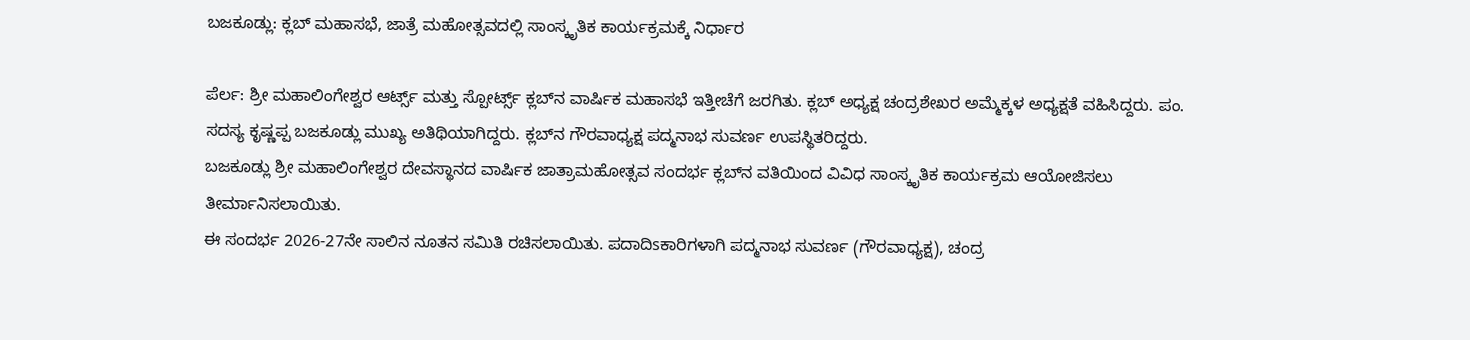ಬಜಕೂಡ್ಲು: ಕ್ಲಬ್ ಮಹಾಸಭೆ, ಜಾತ್ರೆ ಮಹೋತ್ಸವದಲ್ಲಿ ಸಾಂಸ್ಕೃತಿಕ ಕಾರ್ಯಕ್ರಮಕ್ಕೆ ನಿರ್ಧಾರ

ಪೆರ್ಲ: ಶ್ರೀ ಮಹಾಲಿಂಗೇಶ್ವರ ಆರ್ಟ್ಸ್ ಮತ್ತು ಸ್ಪೋರ್ಟ್ಸ್ ಕ್ಲಬ್‌ನ ವಾರ್ಷಿಕ ಮಹಾಸಭೆ ಇತ್ತೀಚೆಗೆ ಜರಗಿತು. ಕ್ಲಬ್ ಅಧ್ಯಕ್ಷ ಚಂದ್ರಶೇಖರ ಅಮ್ಮೆಕ್ಕಳ ಅಧ್ಯಕ್ಷತೆ ವಹಿಸಿದ್ದರು. ಪಂ. ಸದಸ್ಯ ಕೃಷ್ಣಪ್ಪ ಬಜಕೂಡ್ಲು ಮುಖ್ಯ ಅತಿಥಿಯಾಗಿದ್ದರು. ಕ್ಲಬ್‌ನ ಗೌರವಾಧ್ಯಕ್ಷ ಪದ್ಮನಾಭ ಸುವರ್ಣ ಉಪಸ್ಥಿತರಿದ್ದರು.
ಬಜಕೂಡ್ಲು ಶ್ರೀ ಮಹಾಲಿಂಗೇಶ್ವರ ದೇವಸ್ಥಾನದ ವಾರ್ಷಿಕ ಜಾತ್ರಾಮಹೋತ್ಸವ ಸಂದರ್ಭ ಕ್ಲಬ್‌ನ ವತಿಯಿಂದ ವಿವಿಧ ಸಾಂಸ್ಕೃತಿಕ ಕಾರ್ಯಕ್ರಮ ಆಯೋಜಿಸಲು ತೀರ್ಮಾನಿಸಲಾಯಿತು.
ಈ ಸಂದರ್ಭ 2026-27ನೇ ಸಾಲಿನ ನೂತನ ಸಮಿತಿ ರಚಿಸಲಾಯಿತು. ಪದಾದಿsಕಾರಿಗಳಾಗಿ ಪದ್ಮನಾಭ ಸುವರ್ಣ (ಗೌರವಾಧ್ಯಕ್ಷ), ಚಂದ್ರ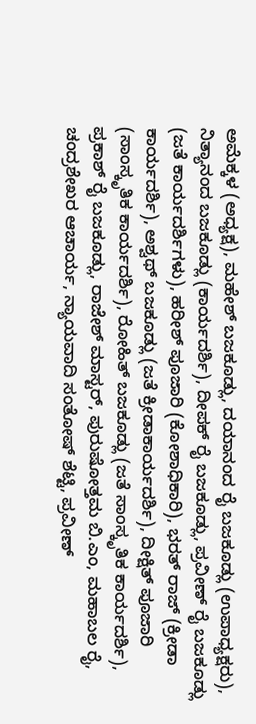ಅಮೆಕ್ಕಳ (ಅಧ್ಯಕ್ಷ), ಮಹೇಶ್ ಬಜಕೂಡ್ಲು, ದಯಾನಂದ ರೈ ಬಜಕೂಡ್ಲು (ಉಪಾಧ್ಯಕ್ಷರು), ನಿತ್ಯಾನಂದ ಬಜಕೂಡ್ಲು (ಕಾರ್ಯದರ್ಶಿ), ದೀಪಕ್ ರೈ ಬಜಕೂಡ್ಲು, ಪ್ರವೀಣ್ ರೈ ಬಜಕೂಡ್ಲು (ಜತೆ ಕಾರ್ಯದರ್ಶಿಗಳು), ಹರೀಶ್ ಪೂಜಾರಿ (ಕೋಶಾಧಿಕಾರಿ), ಭರತ್ ರಾಜ್ (ಕ್ರೀಡಾ ಕಾರ್ಯದರ್ಶಿ), ಅಶ್ವಥ್ ಬಜಕೂಡ್ಲು (ಜತೆ ಕ್ರೀಡಾಕಾರ್ಯದರ್ಶಿ), ದೀಕ್ಷಿತ್ ಪೂಜಾರಿ (ಸಾಂಸ್ಕೃತಿಕ ಕಾರ್ಯದರ್ಶಿ), ರೋಹಿತ್ ಬಜಕೂಡ್ಲು (ಜತೆ ಸಾಂಸ್ಕೃತಿಕ ಕಾರ್ಯದರ್ಶಿ), ಪ್ರಕಾಶ್ ರೈ ಬಜಕೂಡ್ಲು, ರಾಜೇಶ್ ಮಾಸ್ಟರ್, ಪುರುಷೋತ್ತಮ ಬಿ.ಎಂ, ಮಹಾಬಲ ರೈ, ಚಂದ್ರಶೇಖರ ಆಚಾರ್ಯ, ನ್ಯಾಯವಾದಿ ಸಂತೋಷ್ ಶೆಟ್ಟಿ, ಪ್ರವೀಣ್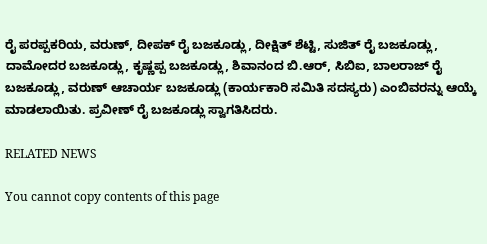ರೈ ಪರಪ್ಪಕರಿಯ, ವರುಣ್, ದೀಪಕ್ ರೈ ಬಜಕೂಡ್ಲು, ದೀಕ್ಷಿತ್ ಶೆಟ್ಟಿ, ಸುಜಿತ್ ರೈ ಬಜಕೂಡ್ಲು, ದಾಮೋದರ ಬಜಕೂಡ್ಲು, ಕೃಷ್ಣಪ್ಪ ಬಜಕೂಡ್ಲು, ಶಿವಾನಂದ ಬಿ.ಆರ್, ಸಿಬಿಐ, ಬಾಲರಾಜ್ ರೈ ಬಜಕೂಡ್ಲು, ವರುಣ್ ಆಚಾರ್ಯ ಬಜಕೂಡ್ಲು (ಕಾರ್ಯಕಾರಿ ಸಮಿತಿ ಸದಸ್ಯರು) ಎಂಬಿವರನ್ನು ಆಯ್ಕೆ ಮಾಡಲಾಯಿತು. ಪ್ರವೀಣ್ ರೈ ಬಜಕೂಡ್ಲು ಸ್ವಾಗತಿಸಿದರು.

RELATED NEWS

You cannot copy contents of this page